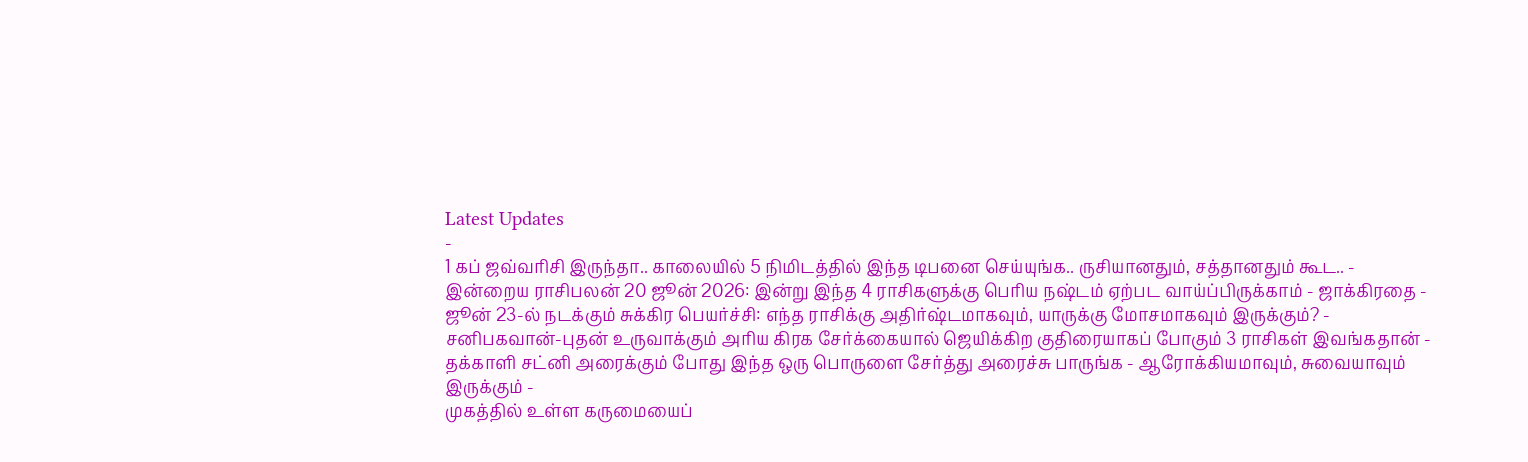Latest Updates
-
1 கப் ஜவ்வரிசி இருந்தா.. காலையில் 5 நிமிடத்தில் இந்த டிபனை செய்யுங்க.. ருசியானதும், சத்தானதும் கூட.. -
இன்றைய ராசிபலன் 20 ஜூன் 2026: இன்று இந்த 4 ராசிகளுக்கு பெரிய நஷ்டம் ஏற்பட வாய்ப்பிருக்காம் - ஜாக்கிரதை -
ஜூன் 23-ல் நடக்கும் சுக்கிர பெயர்ச்சி: எந்த ராசிக்கு அதிர்ஷ்டமாகவும், யாருக்கு மோசமாகவும் இருக்கும்? -
சனிபகவான்-புதன் உருவாக்கும் அரிய கிரக சேர்க்கையால் ஜெயிக்கிற குதிரையாகப் போகும் 3 ராசிகள் இவங்கதான் -
தக்காளி சட்னி அரைக்கும் போது இந்த ஒரு பொருளை சேர்த்து அரைச்சு பாருங்க - ஆரோக்கியமாவும், சுவையாவும் இருக்கும் -
முகத்தில் உள்ள கருமையைப்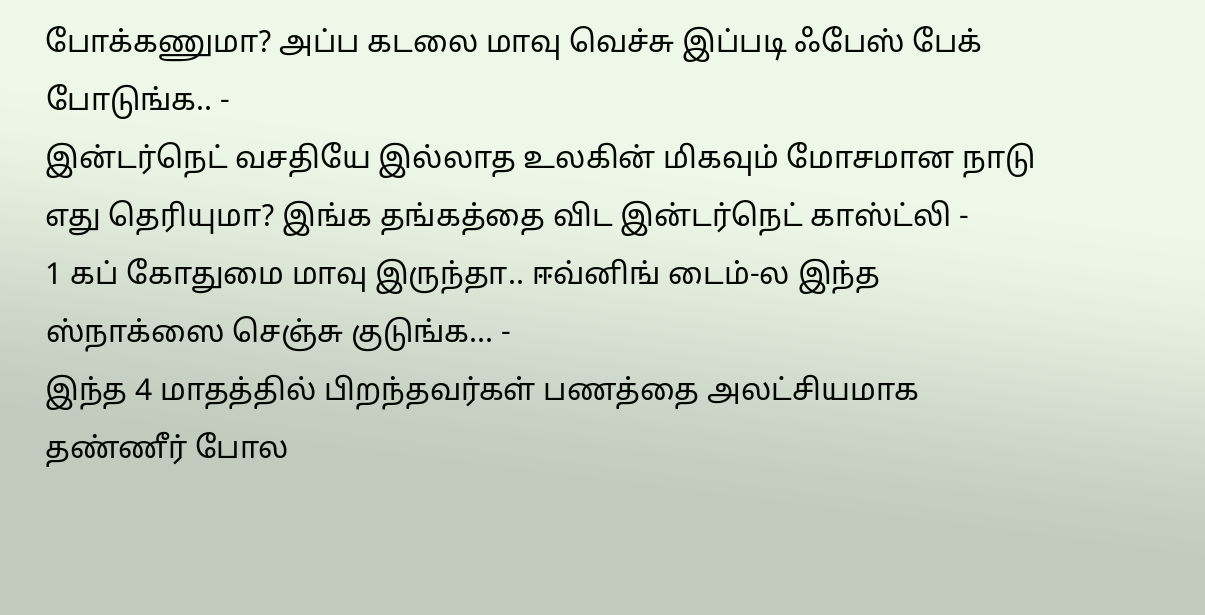போக்கணுமா? அப்ப கடலை மாவு வெச்சு இப்படி ஃபேஸ் பேக் போடுங்க.. -
இன்டர்நெட் வசதியே இல்லாத உலகின் மிகவும் மோசமான நாடு எது தெரியுமா? இங்க தங்கத்தை விட இன்டர்நெட் காஸ்ட்லி -
1 கப் கோதுமை மாவு இருந்தா.. ஈவ்னிங் டைம்-ல இந்த ஸ்நாக்ஸை செஞ்சு குடுங்க... -
இந்த 4 மாதத்தில் பிறந்தவர்கள் பணத்தை அலட்சியமாக தண்ணீர் போல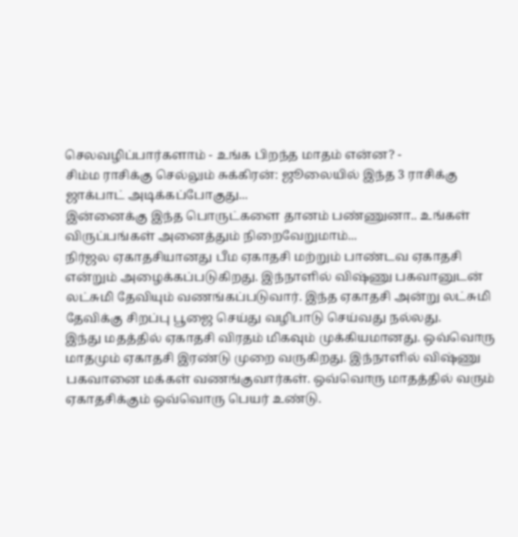செலவழிப்பார்களாம் - உங்க பிறந்த மாதம் என்ன? -
சிம்ம ராசிக்கு செல்லும் சுக்கிரன்: ஜூலையில் இந்த 3 ராசிக்கு ஜாக்பாட் அடிக்கப்போகுது...
இன்னைக்கு இந்த பொருட்களை தானம் பண்ணுனா.. உங்கள் விருப்பங்கள் அனைத்தும் நிறைவேறுமாம்...
நிர்ஜல ஏகாதசியானது பீம ஏகாதசி மற்றும் பாண்டவ ஏகாதசி என்றும் அழைக்கப்படுகிறது. இந்நாளில் விஷ்ணு பகவானுடன் லட்சுமி தேவியும் வணங்கப்படுவார். இந்த ஏகாதசி அன்று லட்சுமி தேவிக்கு சிறப்பு பூஜை செய்து வழிபாடு செய்வது நல்லது.
இந்து மதத்தில் ஏகாதசி விரதம் மிகவும் முக்கியமானது. ஒவ்வொரு மாதமும் ஏகாதசி இரண்டு முறை வருகிறது. இந்நாளில் விஷ்ணு பகவானை மக்கள் வணங்குவார்கள். ஒவ்வொரு மாதத்தில் வரும் ஏகாதசிக்கும் ஒவ்வொரு பெயர் உண்டு.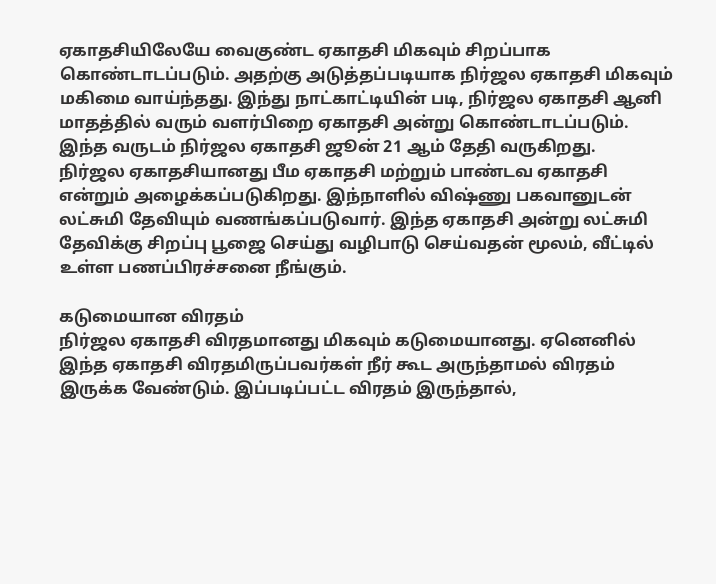ஏகாதசியிலேயே வைகுண்ட ஏகாதசி மிகவும் சிறப்பாக கொண்டாடப்படும். அதற்கு அடுத்தப்படியாக நிர்ஜல ஏகாதசி மிகவும் மகிமை வாய்ந்தது. இந்து நாட்காட்டியின் படி, நிர்ஜல ஏகாதசி ஆனி மாதத்தில் வரும் வளர்பிறை ஏகாதசி அன்று கொண்டாடப்படும். இந்த வருடம் நிர்ஜல ஏகாதசி ஜூன் 21 ஆம் தேதி வருகிறது.
நிர்ஜல ஏகாதசியானது பீம ஏகாதசி மற்றும் பாண்டவ ஏகாதசி என்றும் அழைக்கப்படுகிறது. இந்நாளில் விஷ்ணு பகவானுடன் லட்சுமி தேவியும் வணங்கப்படுவார். இந்த ஏகாதசி அன்று லட்சுமி தேவிக்கு சிறப்பு பூஜை செய்து வழிபாடு செய்வதன் மூலம், வீட்டில் உள்ள பணப்பிரச்சனை நீங்கும்.

கடுமையான விரதம்
நிர்ஜல ஏகாதசி விரதமானது மிகவும் கடுமையானது. ஏனெனில் இந்த ஏகாதசி விரதமிருப்பவர்கள் நீர் கூட அருந்தாமல் விரதம் இருக்க வேண்டும். இப்படிப்பட்ட விரதம் இருந்தால்,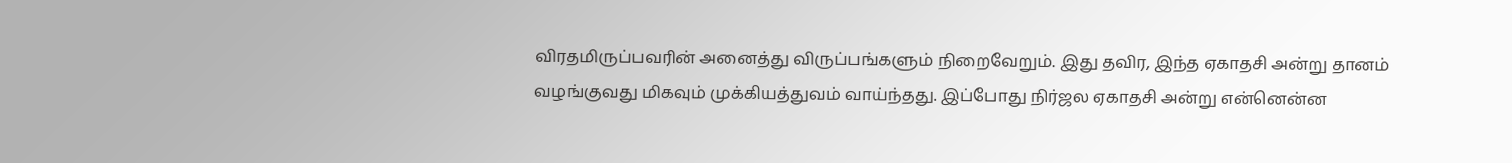விரதமிருப்பவரின் அனைத்து விருப்பங்களும் நிறைவேறும். இது தவிர, இந்த ஏகாதசி அன்று தானம் வழங்குவது மிகவும் முக்கியத்துவம் வாய்ந்தது. இப்போது நிர்ஜல ஏகாதசி அன்று என்னென்ன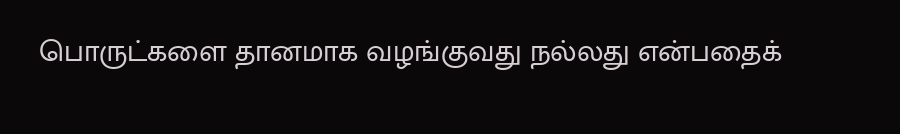பொருட்களை தானமாக வழங்குவது நல்லது என்பதைக்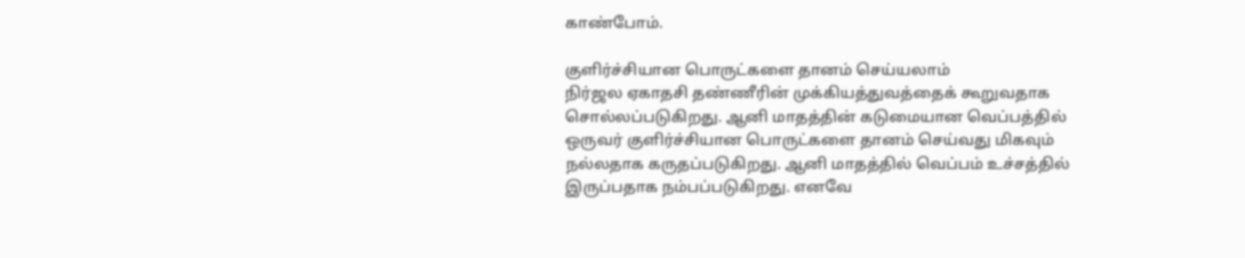காண்போம்.

குளிர்ச்சியான பொருட்களை தானம் செய்யலாம்
நிர்ஜல ஏகாதசி தண்ணீரின் முக்கியத்துவத்தைக் கூறுவதாக சொல்லப்படுகிறது. ஆனி மாதத்தின் கடுமையான வெப்பத்தில் ஒருவர் குளிர்ச்சியான பொருட்களை தானம் செய்வது மிகவும் நல்லதாக கருதப்படுகிறது. ஆனி மாதத்தில் வெப்பம் உச்சத்தில் இருப்பதாக நம்பப்படுகிறது. எனவே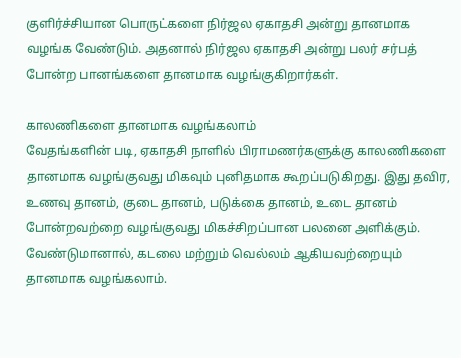குளிர்ச்சியான பொருட்களை நிர்ஜல ஏகாதசி அன்று தானமாக வழங்க வேண்டும். அதனால் நிர்ஜல ஏகாதசி அன்று பலர் சர்பத் போன்ற பானங்களை தானமாக வழங்குகிறார்கள்.

காலணிகளை தானமாக வழங்கலாம்
வேதங்களின் படி, ஏகாதசி நாளில் பிராமணர்களுக்கு காலணிகளை தானமாக வழங்குவது மிகவும் புனிதமாக கூறப்படுகிறது. இது தவிர, உணவு தானம், குடை தானம், படுக்கை தானம், உடை தானம் போன்றவற்றை வழங்குவது மிகச்சிறப்பான பலனை அளிக்கும். வேண்டுமானால், கடலை மற்றும் வெல்லம் ஆகியவற்றையும் தானமாக வழங்கலாம்.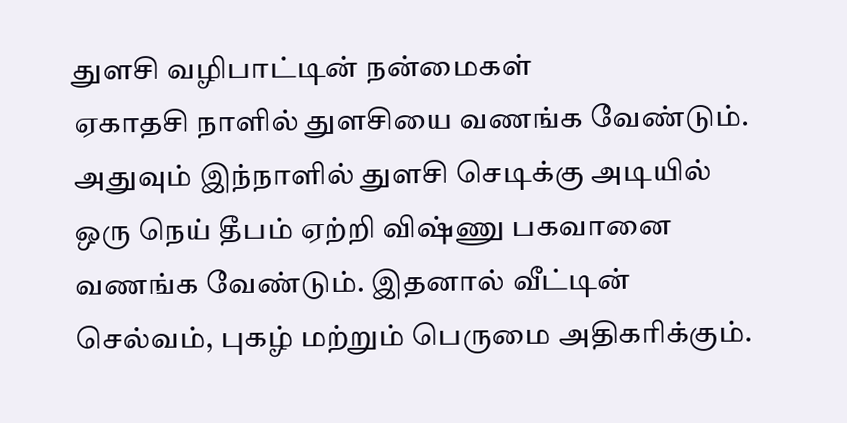துளசி வழிபாட்டின் நன்மைகள்
ஏகாதசி நாளில் துளசியை வணங்க வேண்டும். அதுவும் இந்நாளில் துளசி செடிக்கு அடியில் ஒரு நெய் தீபம் ஏற்றி விஷ்ணு பகவானை வணங்க வேண்டும். இதனால் வீட்டின் செல்வம், புகழ் மற்றும் பெருமை அதிகரிக்கும்.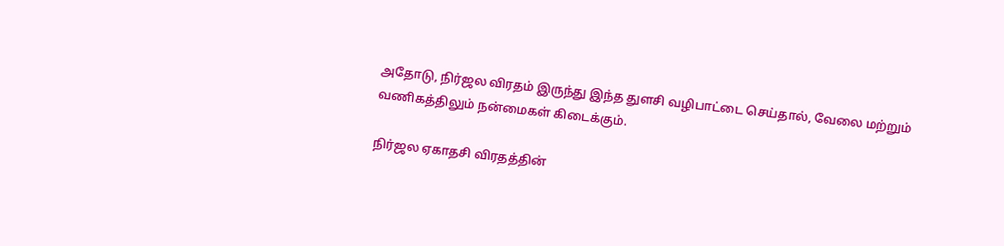அதோடு, நிர்ஜல விரதம் இருந்து இந்த துளசி வழிபாட்டை செய்தால், வேலை மற்றும் வணிகத்திலும் நன்மைகள் கிடைக்கும்.

நிர்ஜல ஏகாதசி விரதத்தின்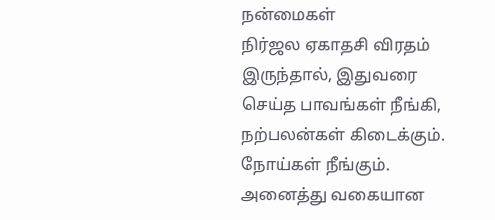நன்மைகள்
நிர்ஜல ஏகாதசி விரதம் இருந்தால், இதுவரை செய்த பாவங்கள் நீங்கி, நற்பலன்கள் கிடைக்கும். நோய்கள் நீங்கும். அனைத்து வகையான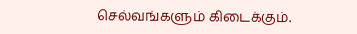செல்வங்களும் கிடைக்கும்.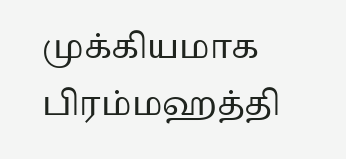முக்கியமாக பிரம்மஹத்தி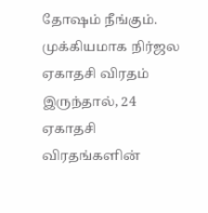தோஷம் நீங்கும். முக்கியமாக நிர்ஜல ஏகாதசி விரதம் இருந்தால், 24 ஏகாதசி விரதங்களின்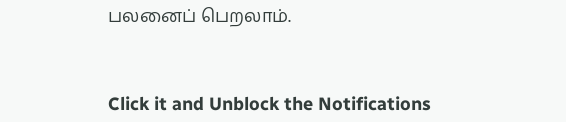பலனைப் பெறலாம்.



Click it and Unblock the Notifications